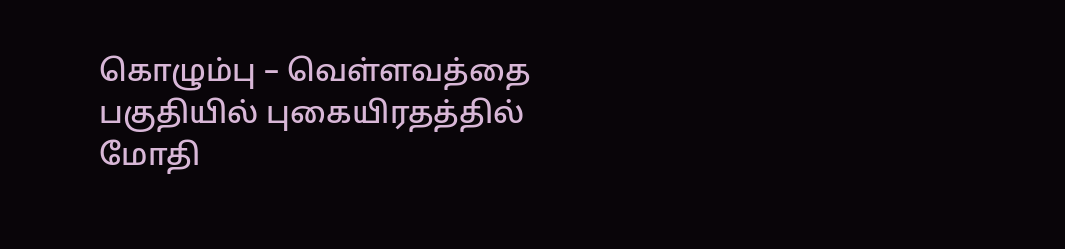கொழும்பு – வெள்ளவத்தை பகுதியில் புகையிரதத்தில் மோதி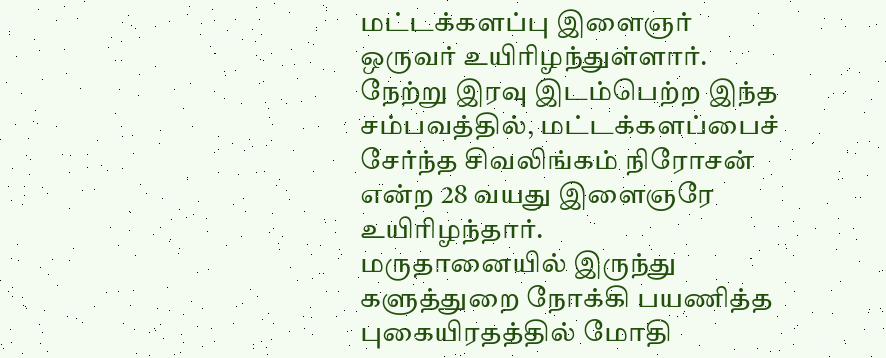மட்டக்களப்பு இளைஞர் ஒருவர் உயிரிழந்துள்ளார்.
நேற்று இரவு இடம்பெற்ற இந்த சம்பவத்தில், மட்டக்களப்பைச் சேர்ந்த சிவலிங்கம் நிரோசன் என்ற 28 வயது இளைஞரே உயிரிழந்தார்.
மருதானையில் இருந்து களுத்துறை நோக்கி பயணித்த புகையிரதத்தில் மோதி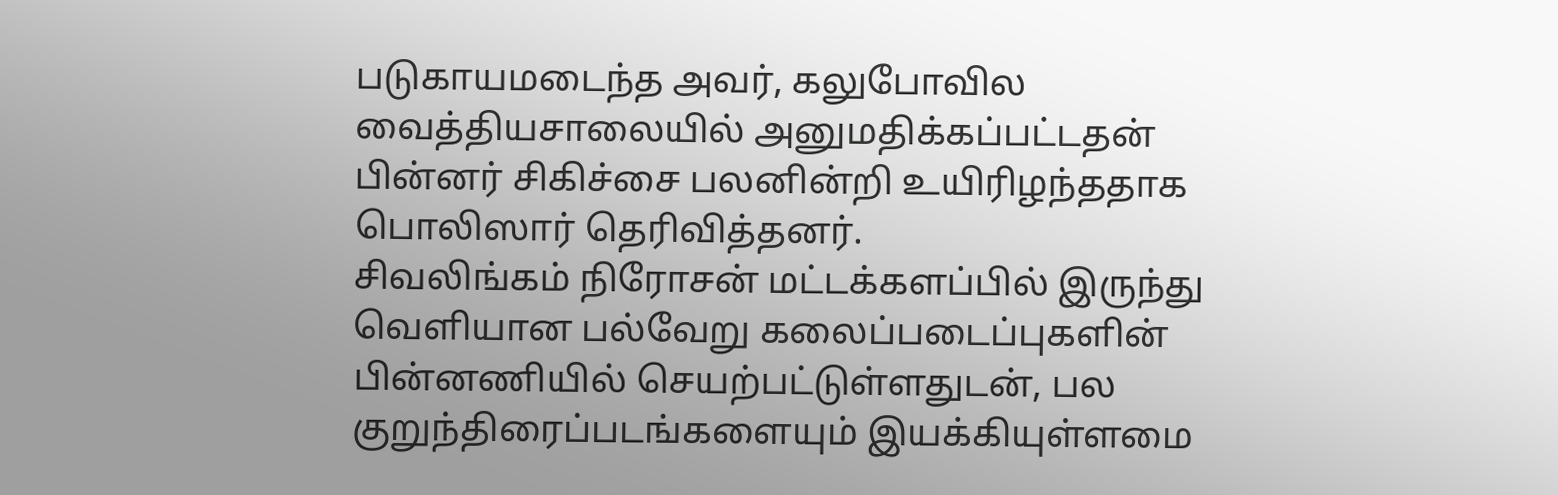படுகாயமடைந்த அவர், கலுபோவில வைத்தியசாலையில் அனுமதிக்கப்பட்டதன் பின்னர் சிகிச்சை பலனின்றி உயிரிழந்ததாக பொலிஸார் தெரிவித்தனர்.
சிவலிங்கம் நிரோசன் மட்டக்களப்பில் இருந்து வெளியான பல்வேறு கலைப்படைப்புகளின் பின்னணியில் செயற்பட்டுள்ளதுடன், பல குறுந்திரைப்படங்களையும் இயக்கியுள்ளமை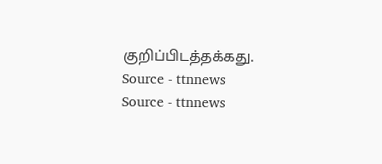குறிப்பிடத்தக்கது.
Source - ttnnews
Source - ttnnews